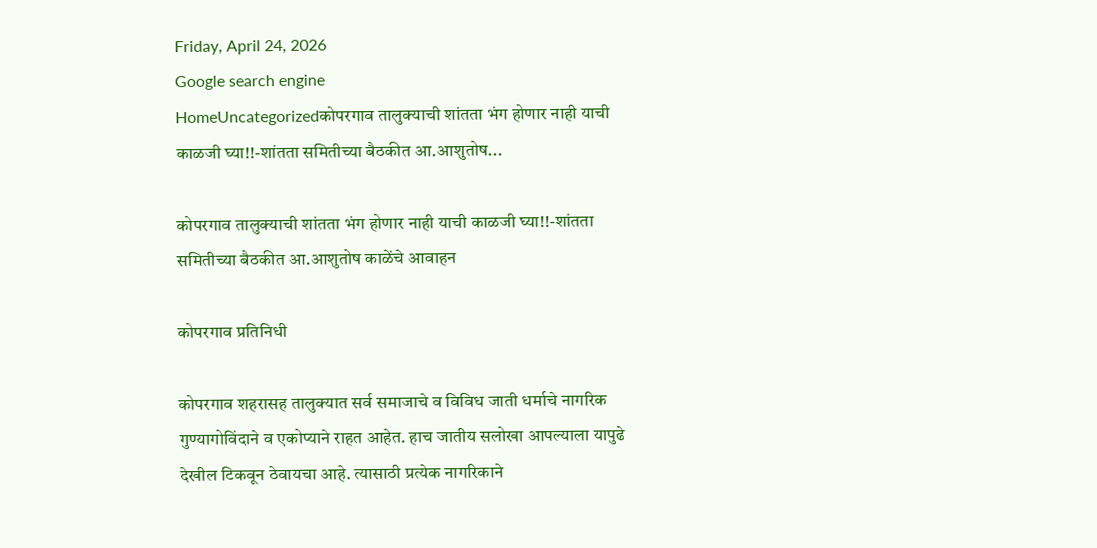Friday, April 24, 2026
Google search engine
HomeUncategorizedकोपरगाव तालुक्याची शांतता भंग होणार नाही याची काळजी घ्या!!-शांतता समितीच्या बैठकीत आ.आशुतोष...

कोपरगाव तालुक्याची शांतता भंग होणार नाही याची काळजी घ्या!!-शांतता समितीच्या बैठकीत आ.आशुतोष काळेंचे आवाहन

कोपरगाव प्रतिनिधी

कोपरगाव शहरासह तालुक्यात सर्व समाजाचे व विविध जाती धर्माचे नागरिक गुण्यागोविंदाने व एकोप्याने राहत आहेत. हाच जातीय सलोखा आपल्याला यापुढे देखील टिकवून ठेवायचा आहे. त्यासाठी प्रत्येक नागरिकाने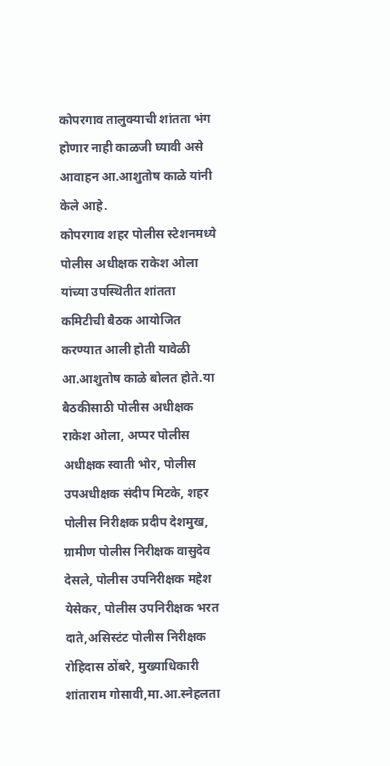कोपरगाव तालुक्याची शांतता भंग होणार नाही काळजी घ्यावी असे आवाहन आ.आशुतोष काळे यांनी केले आहे.
कोपरगाव शहर पोलीस स्टेशनमध्ये पोलीस अधीक्षक राकेश ओला यांच्या उपस्थितीत शांतता कमिटीची बैठक आयोजित करण्यात आली होती यावेळी आ.आशुतोष काळे बोलत होते.या बैठकीसाठी पोलीस अधीक्षक राकेश ओला, अप्पर पोलीस अधीक्षक स्वाती भोर, पोलीस उपअधीक्षक संदीप मिटके, शहर पोलीस निरीक्षक प्रदीप देशमुख, ग्रामीण पोलीस निरीक्षक वासुदेव देसले, पोलीस उपनिरीक्षक महेश येसेकर, पोलीस उपनिरीक्षक भरत दाते,असिस्टंट पोलीस निरीक्षक रोहिदास ठोंबरे, मुख्याधिकारी शांताराम गोसावी,मा.आ.स्नेहलता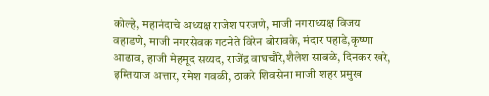कोल्हे, महानंदाचे अध्यक्ष राजेश परजणे, माजी नगराध्यक्ष विजय वहाडणे, माजी नगरसेवक गटनेते विरेन बोरावके, मंदार पहाडे,कृष्णा आढाव, हाजी मेहमूद सय्यद, राजेंद्र वाघचौरे,शैलेश साबळे, दिनकर खरे, इम्तियाज अत्तार, रमेश गवळी, ठाकरे शिवसेना माजी शहर प्रमुख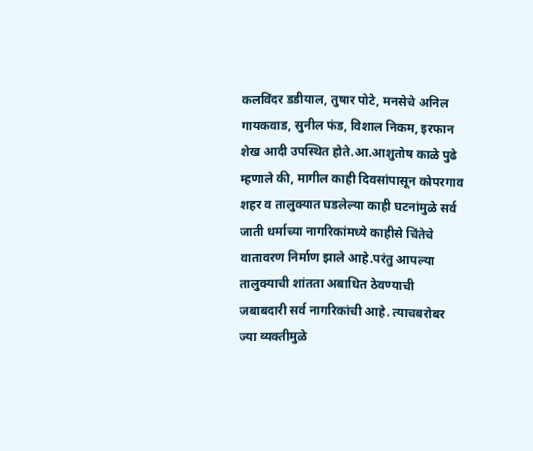कलविंदर डडीयाल, तुषार पोटे, मनसेचे अनिल गायकवाड, सुनील फंड, विशाल निकम, इरफान शेख आदी उपस्थित होते.आ.आशुतोष काळे पुढे म्हणाले की, मागील काही दिवसांपासून कोपरगाव शहर व तालुक्यात घडलेल्या काही घटनांमुळे सर्व जाती धर्माच्या नागरिकांमध्ये काहीसे चिंतेचे वातावरण निर्माण झाले आहे.परंतु आपल्या तालुक्याची शांतता अबाधित ठेवण्याची जबाबदारी सर्व नागरिकांची आहे. त्याचबरोबर ज्या व्यक्तीमुळे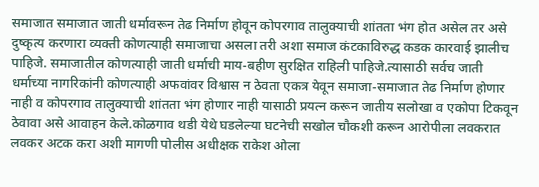समाजात समाजात जाती धर्मावरून तेढ निर्माण होवून कोपरगाव तालुक्याची शांतता भंग होत असेल तर असे दुष्कृत्य करणारा व्यक्ती कोणत्याही समाजाचा असला तरी अशा समाज कंटकाविरुद्ध कडक कारवाई झालीच पाहिजे. समाजातील कोणत्याही जाती धर्माची माय-बहीण सुरक्षित राहिली पाहिजे.त्यासाठी सर्वच जाती धर्माच्या नागरिकांनी कोणत्याही अफवांवर विश्वास न ठेवता एकत्र येवून समाजा-समाजात तेढ निर्माण होणार नाही व कोपरगाव तालुक्याची शांतता भंग होणार नाही यासाठी प्रयत्न करून जातीय सलोखा व एकोपा टिकवून ठेवावा असे आवाहन केले.कोळगाव थडी येथे घडलेल्या घटनेची सखोल चौकशी करून आरोपीला लवकरात लवकर अटक करा अशी मागणी पोलीस अधीक्षक राकेश ओला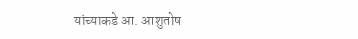यांच्याकडे आ. आशुतोष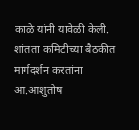काळे यांनी यावेळी केली.
शांतता कमिटीच्या बैठकीत मार्गदर्शन करतांना आ.आशुतोष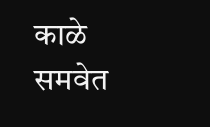काळे समवेत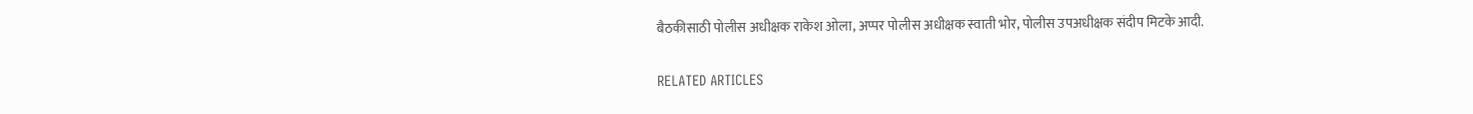बैठकीसाठी पोलीस अधीक्षक राकेश ओला, अप्पर पोलीस अधीक्षक स्वाती भोर, पोलीस उपअधीक्षक संदीप मिटके आदी.

RELATED ARTICLES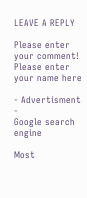LEAVE A REPLY

Please enter your comment!
Please enter your name here

- Advertisment -
Google search engine

Most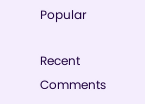Popular

Recent Comments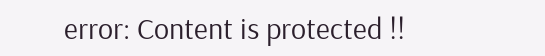error: Content is protected !!